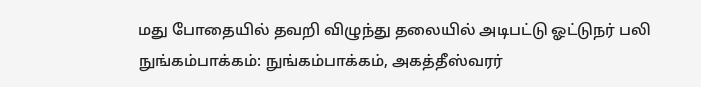மது போதையில் தவறி விழுந்து தலையில் அடிபட்டு ஓட்டுநர் பலி
நுங்கம்பாக்கம்: நுங்கம்பாக்கம், அகத்தீஸ்வரர்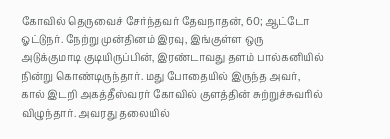கோவில் தெருவைச் சேர்ந்தவர் தேவநாதன், 60; ஆட்டோ ஓட்டுநர். நேற்று முன்தினம் இரவு, இங்குள்ள ஒரு அடுக்குமாடி குடியிருப்பின், இரண்டாவது தளம் பால்கனியில் நின்று கொண்டிருந்தார். மது போதையில் இருந்த அவர், கால் இடறி அகத்தீஸ்வரர் கோவில் குளத்தின் சுற்றுச்சுவரில் விழுந்தார். அவரது தலையில்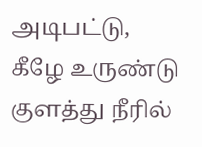அடிபட்டு, கீழே உருண்டு குளத்து நீரில்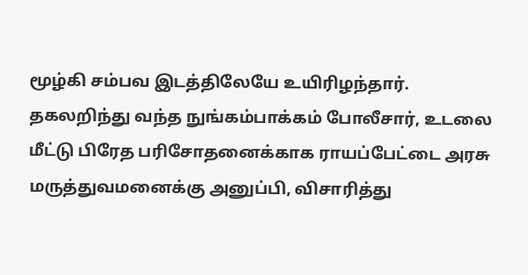மூழ்கி சம்பவ இடத்திலேயே உயிரிழந்தார். தகலறிந்து வந்த நுங்கம்பாக்கம் போலீசார், உடலை மீட்டு பிரேத பரிசோதனைக்காக ராயப்பேட்டை அரசு மருத்துவமனைக்கு அனுப்பி, விசாரித்து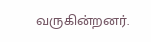வருகின்றனர்.